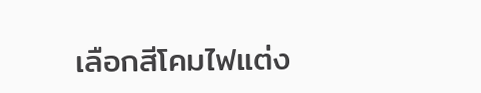เลือกสีโคมไฟแต่ง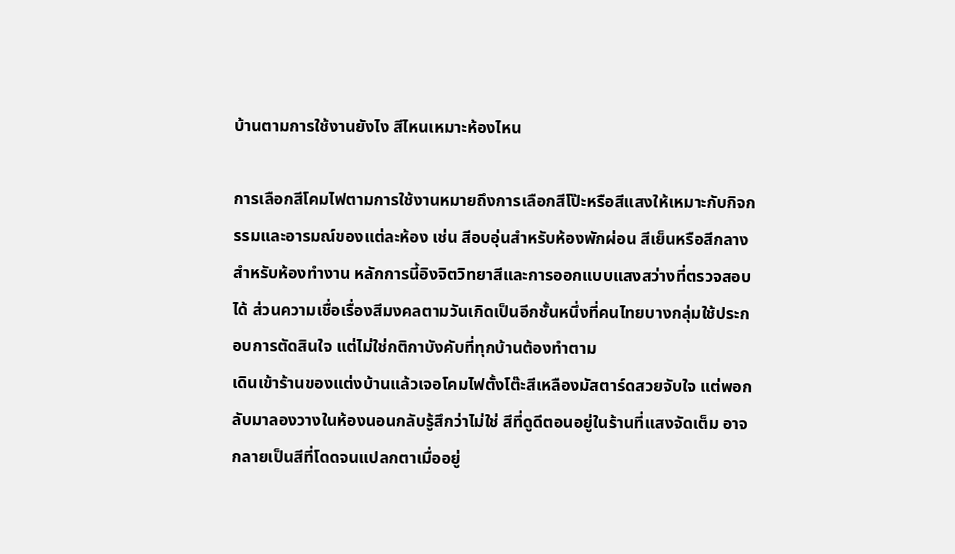บ้านตามการใช้งานยังไง สีไหนเหมาะห้องไหน

การเลือกสีโคมไฟตามการใช้งานหมายถึงการเลือกสีโป๊ะหรือสีแสงให้เหมาะกับกิจกรรมและอารมณ์ของแต่ละห้อง เช่น สีอบอุ่นสำหรับห้องพักผ่อน สีเย็นหรือสีกลางสำหรับห้องทำงาน หลักการนี้อิงจิตวิทยาสีและการออกแบบแสงสว่างที่ตรวจสอบได้ ส่วนความเชื่อเรื่องสีมงคลตามวันเกิดเป็นอีกชั้นหนึ่งที่คนไทยบางกลุ่มใช้ประกอบการตัดสินใจ แต่ไม่ใช่กติกาบังคับที่ทุกบ้านต้องทำตาม
เดินเข้าร้านของแต่งบ้านแล้วเจอโคมไฟตั้งโต๊ะสีเหลืองมัสตาร์ดสวยจับใจ แต่พอกลับมาลองวางในห้องนอนกลับรู้สึกว่าไม่ใช่ สีที่ดูดีตอนอยู่ในร้านที่แสงจัดเต็ม อาจกลายเป็นสีที่โดดจนแปลกตาเมื่ออยู่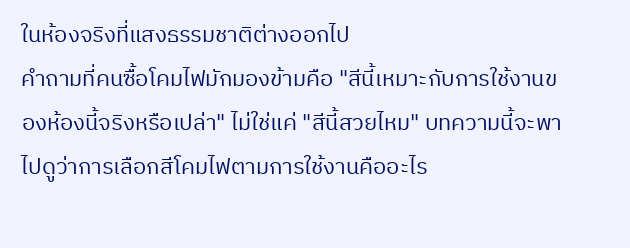ในห้องจริงที่แสงธรรมชาติต่างออกไป
คำถามที่คนซื้อโคมไฟมักมองข้ามคือ "สีนี้เหมาะกับการใช้งานของห้องนี้จริงหรือเปล่า" ไม่ใช่แค่ "สีนี้สวยไหม" บทความนี้จะพาไปดูว่าการเลือกสีโคมไฟตามการใช้งานคืออะไร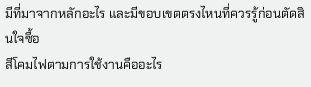มีที่มาจากหลักอะไร และมีขอบเขตตรงไหนที่ควรรู้ก่อนตัดสินใจซื้อ
สีโคมไฟตามการใช้งานคืออะไร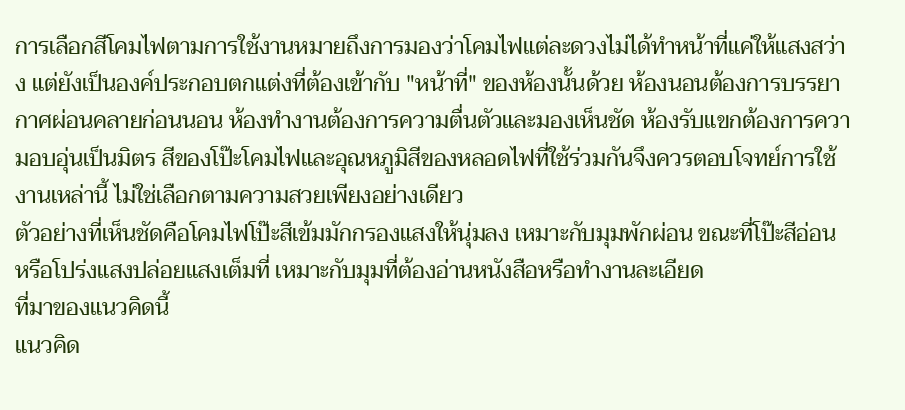การเลือกสีโคมไฟตามการใช้งานหมายถึงการมองว่าโคมไฟแต่ละดวงไม่ได้ทำหน้าที่แค่ให้แสงสว่าง แต่ยังเป็นองค์ประกอบตกแต่งที่ต้องเข้ากับ "หน้าที่" ของห้องนั้นด้วย ห้องนอนต้องการบรรยากาศผ่อนคลายก่อนนอน ห้องทำงานต้องการความตื่นตัวและมองเห็นชัด ห้องรับแขกต้องการความอบอุ่นเป็นมิตร สีของโป๊ะโคมไฟและอุณหภูมิสีของหลอดไฟที่ใช้ร่วมกันจึงควรตอบโจทย์การใช้งานเหล่านี้ ไม่ใช่เลือกตามความสวยเพียงอย่างเดียว
ตัวอย่างที่เห็นชัดคือโคมไฟโป๊ะสีเข้มมักกรองแสงให้นุ่มลง เหมาะกับมุมพักผ่อน ขณะที่โป๊ะสีอ่อนหรือโปร่งแสงปล่อยแสงเต็มที่ เหมาะกับมุมที่ต้องอ่านหนังสือหรือทำงานละเอียด
ที่มาของแนวคิดนี้
แนวคิด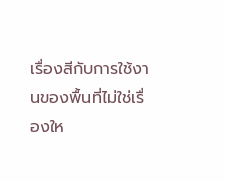เรื่องสีกับการใช้งานของพื้นที่ไม่ใช่เรื่องให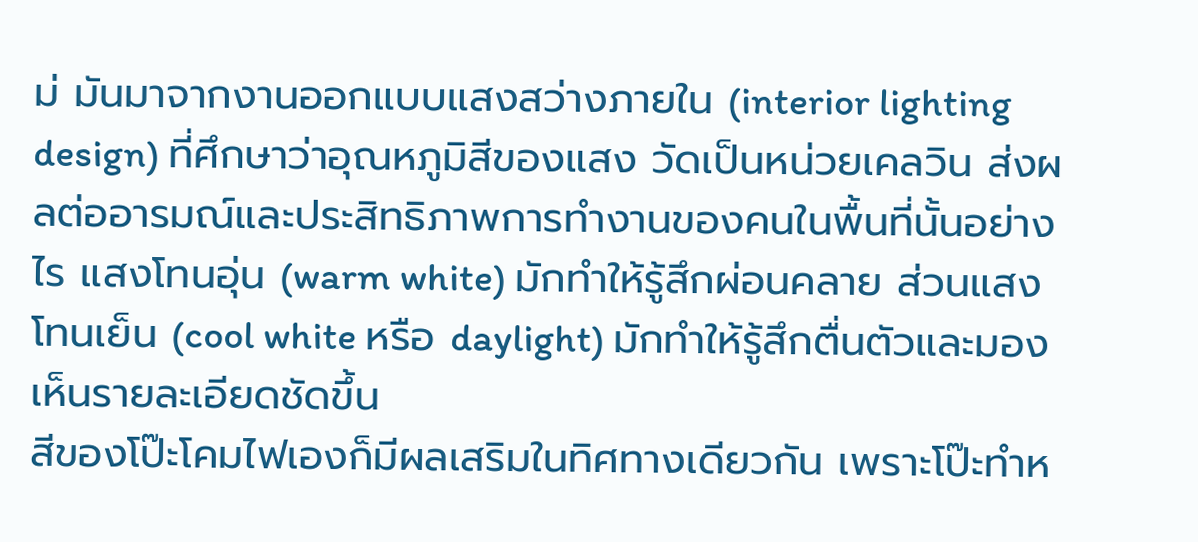ม่ มันมาจากงานออกแบบแสงสว่างภายใน (interior lighting design) ที่ศึกษาว่าอุณหภูมิสีของแสง วัดเป็นหน่วยเคลวิน ส่งผลต่ออารมณ์และประสิทธิภาพการทำงานของคนในพื้นที่นั้นอย่างไร แสงโทนอุ่น (warm white) มักทำให้รู้สึกผ่อนคลาย ส่วนแสงโทนเย็น (cool white หรือ daylight) มักทำให้รู้สึกตื่นตัวและมองเห็นรายละเอียดชัดขึ้น
สีของโป๊ะโคมไฟเองก็มีผลเสริมในทิศทางเดียวกัน เพราะโป๊ะทำห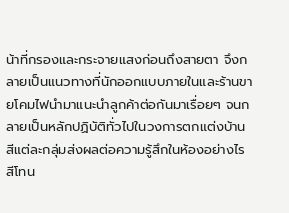น้าที่กรองและกระจายแสงก่อนถึงสายตา จึงกลายเป็นแนวทางที่นักออกแบบภายในและร้านขายโคมไฟนำมาแนะนำลูกค้าต่อกันมาเรื่อยๆ จนกลายเป็นหลักปฏิบัติทั่วไปในวงการตกแต่งบ้าน
สีแต่ละกลุ่มส่งผลต่อความรู้สึกในห้องอย่างไร
สีโทน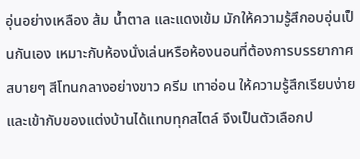อุ่นอย่างเหลือง ส้ม น้ำตาล และแดงเข้ม มักให้ความรู้สึกอบอุ่นเป็นกันเอง เหมาะกับห้องนั่งเล่นหรือห้องนอนที่ต้องการบรรยากาศสบายๆ สีโทนกลางอย่างขาว ครีม เทาอ่อน ให้ความรู้สึกเรียบง่ายและเข้ากับของแต่งบ้านได้แทบทุกสไตล์ จึงเป็นตัวเลือกป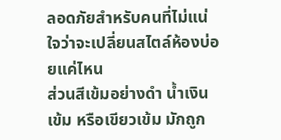ลอดภัยสำหรับคนที่ไม่แน่ใจว่าจะเปลี่ยนสไตล์ห้องบ่อยแค่ไหน
ส่วนสีเข้มอย่างดำ น้ำเงินเข้ม หรือเขียวเข้ม มักถูก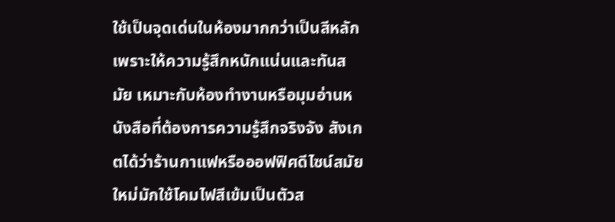ใช้เป็นจุดเด่นในห้องมากกว่าเป็นสีหลัก เพราะให้ความรู้สึกหนักแน่นและทันสมัย เหมาะกับห้องทำงานหรือมุมอ่านหนังสือที่ต้องการความรู้สึกจริงจัง สังเกตได้ว่าร้านกาแฟหรือออฟฟิศดีไซน์สมัยใหม่มักใช้โคมไฟสีเข้มเป็นตัวส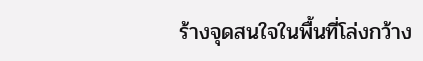ร้างจุดสนใจในพื้นที่โล่งกว้าง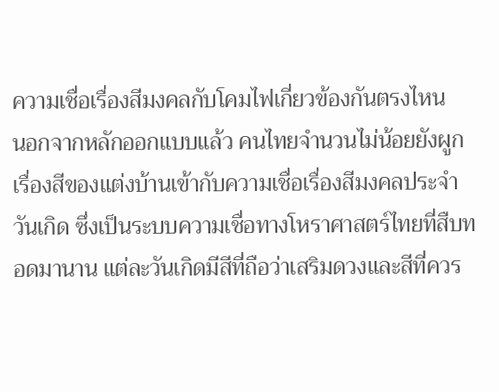ความเชื่อเรื่องสีมงคลกับโคมไฟเกี่ยวข้องกันตรงไหน
นอกจากหลักออกแบบแล้ว คนไทยจำนวนไม่น้อยยังผูกเรื่องสีของแต่งบ้านเข้ากับความเชื่อเรื่องสีมงคลประจำวันเกิด ซึ่งเป็นระบบความเชื่อทางโหราศาสตร์ไทยที่สืบทอดมานาน แต่ละวันเกิดมีสีที่ถือว่าเสริมดวงและสีที่ควร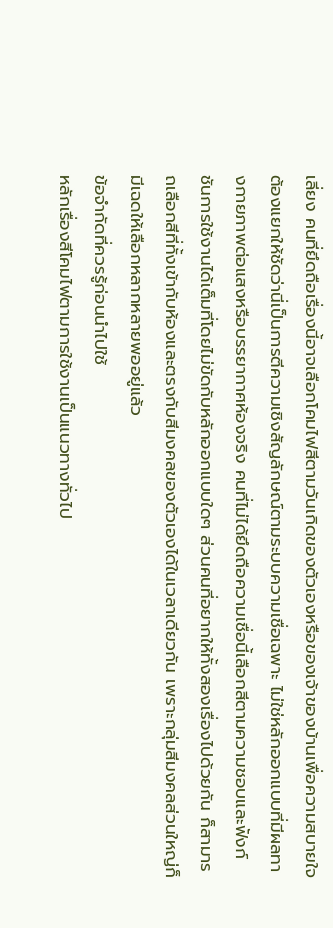เลี่ยง คนที่ยึดถือเรื่องนี้อาจเลือกโคมไฟสีตามวันเกิดของตัวเองหรือของเจ้าของบ้านเพื่อความสบายใจ
ต้องแยกให้ชัดว่านี่เป็นการตีความเชิงสัญลักษณ์ตามระบบความเชื่อเฉพาะ ไม่ใช่หลักออกแบบที่มีผลทางกายภาพต่อแสงหรือบรรยากาศห้องจริง คนที่ไม่ได้ยึดถือความเชื่อนี้เลือกสีตามความชอบและฟังก์ชันการใช้งานได้เต็มที่โดยไม่ขัดกับหลักออกแบบใดๆ ส่วนคนที่อยากให้ทั้งสองเรื่องไปด้วยกัน ก็สามารถเลือกสีที่ทั้งเข้ากับห้องและตรงกับสีมงคลของตัวเองได้ในเวลาเดียวกัน เพราะกลุ่มสีมงคลส่วนใหญ่ก็มีเฉดให้เลือกหลากหลายพออยู่แล้ว
ข้อจำกัดที่ควรรู้ก่อนนำไปใช้
หลักเรื่องสีโคมไฟตามการใช้งานเป็นแนวทางทั่วไป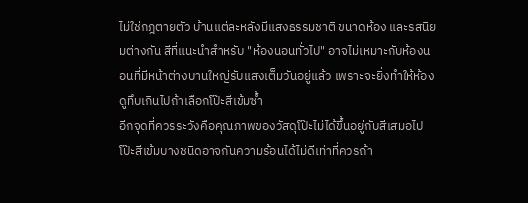ไม่ใช่กฎตายตัว บ้านแต่ละหลังมีแสงธรรมชาติ ขนาดห้อง และรสนิยมต่างกัน สีที่แนะนำสำหรับ "ห้องนอนทั่วไป" อาจไม่เหมาะกับห้องนอนที่มีหน้าต่างบานใหญ่รับแสงเต็มวันอยู่แล้ว เพราะจะยิ่งทำให้ห้องดูทึบเกินไปถ้าเลือกโป๊ะสีเข้มซ้ำ
อีกจุดที่ควรระวังคือคุณภาพของวัสดุโป๊ะไม่ได้ขึ้นอยู่กับสีเสมอไป โป๊ะสีเข้มบางชนิดอาจกันความร้อนได้ไม่ดีเท่าที่ควรถ้า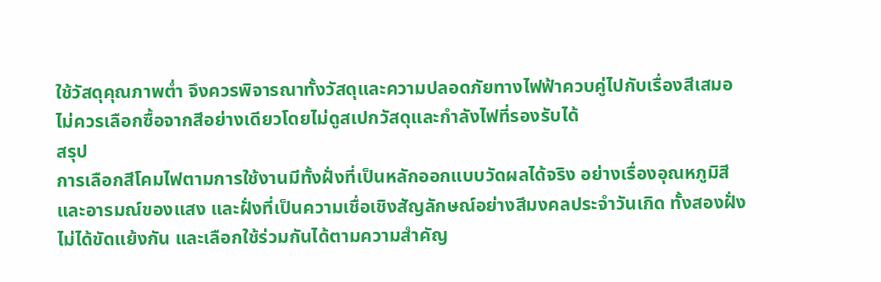ใช้วัสดุคุณภาพต่ำ จึงควรพิจารณาทั้งวัสดุและความปลอดภัยทางไฟฟ้าควบคู่ไปกับเรื่องสีเสมอ ไม่ควรเลือกซื้อจากสีอย่างเดียวโดยไม่ดูสเปกวัสดุและกำลังไฟที่รองรับได้
สรุป
การเลือกสีโคมไฟตามการใช้งานมีทั้งฝั่งที่เป็นหลักออกแบบวัดผลได้จริง อย่างเรื่องอุณหภูมิสีและอารมณ์ของแสง และฝั่งที่เป็นความเชื่อเชิงสัญลักษณ์อย่างสีมงคลประจำวันเกิด ทั้งสองฝั่งไม่ได้ขัดแย้งกัน และเลือกใช้ร่วมกันได้ตามความสำคัญ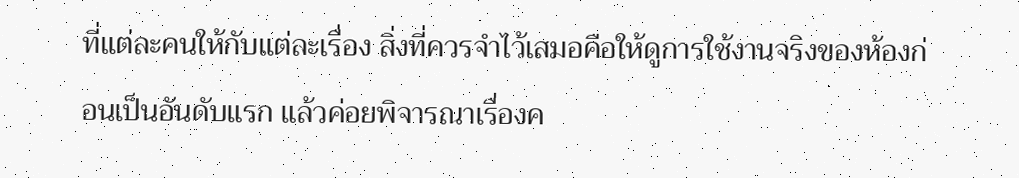ที่แต่ละคนให้กับแต่ละเรื่อง สิ่งที่ควรจำไว้เสมอคือให้ดูการใช้งานจริงของห้องก่อนเป็นอันดับแรก แล้วค่อยพิจารณาเรื่องค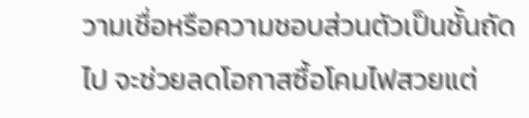วามเชื่อหรือความชอบส่วนตัวเป็นชั้นถัดไป จะช่วยลดโอกาสซื้อโคมไฟสวยแต่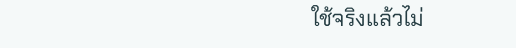ใช้จริงแล้วไม่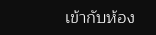เข้ากับห้อง